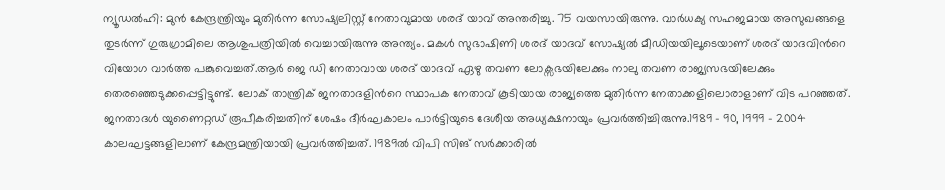ന്യൂഡല്‍ഹി: മുൻ കേന്ദ്രന്ത്രിയും മുതിർന്ന സോഷ്യലിസ്റ്റ് നേതാവുമായ ശരദ് യാവ് അന്തരിച്ചു. 75 വയസായിരുന്നു. വാർധക്യ സഹജമായ അസുഖങ്ങളെ തുടർന്ന് ഗുരുഗ്രാമിലെ ആശുപത്രിയിൽ വെച്ചായിരുന്നു അന്ത്യം. മകൾ സുഭാഷിണി ശരദ് യാദവ് സോഷ്യൽ മീഡിയയിലൂടെയാണ് ശരദ് യാദവിന്‍റെ വിയോഗ വാർത്ത പങ്കുവെച്ചത്.ആർ ജെ ഡി നേതാവായ ശരദ് യാദവ് ഏഴു തവണ ലോക്സഭയിലേക്കും നാലു തവണ രാജ്യസഭയിലേക്കും തെരഞ്ഞെടുക്കപ്പെട്ടിട്ടുണ്ട്. ലോക് താന്ത്രിക് ജനതാദളിന്‍റെ സ്ഥാപക നേതാവ് കൂടിയായ രാജ്യത്തെ മുതിർന്ന നേതാക്കളിലൊരാളാണ് വിട പറഞ്ഞത്. ജനതാദൾ യുണൈറ്റഡ് രൂപീകരിച്ചതിന് ശേഷം ദീർഘകാലം പാർട്ടിയുടെ ദേശീയ അധ്യക്ഷനായും പ്രവർത്തിച്ചിരുന്നു.1989 – 90, 1999 – 2004 കാലഘട്ടങ്ങളിലാണ് കേന്ദ്രമന്ത്രിയായി പ്രവർത്തിച്ചത്. 1989ൽ വിപി സിങ് സർക്കാരിൽ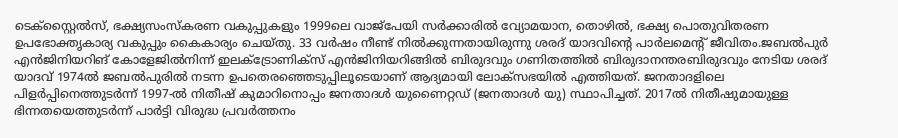ടെക്സ്റ്റൈൽസ്, ഭക്ഷ്യസംസ്കരണ വകുപ്പുകളും 1999ലെ വാജ്പേയി സർക്കാരിൽ വ്യോമയാന, തൊഴിൽ, ഭക്ഷ്യ പൊതുവിതരണ ഉപഭോക്തൃകാര്യ വകുപ്പും കൈകാര്യം ചെയ്തു. 33 വർഷം നീണ്ട് നിൽക്കുന്നതായിരുന്നു ശരദ് യാദവിന്‍റെ പാർലമെന്‍റ് ജീവിതം.ജബല്‍പുര്‍ എന്‍ജിനിയറിങ് കോളേജില്‍നിന്ന് ഇലക്ട്രോണിക്‌സ് എന്‍ജിനിയറിങ്ങിൽ ബിരുദവും ഗണിതത്തിൽ ബിരുദാനന്തരബിരുദവും നേടിയ ശരദ് യാദവ് 1974ല്‍ ജബല്‍പുരില്‍ നടന്ന ഉപതെരഞ്ഞെടുപ്പിലൂടെയാണ് ആദ്യമായി ലോക്സഭയില്‍ എത്തിയത്. ജനതാദളിലെ പിളര്‍പ്പിനെത്തുടര്‍ന്ന് 1997-ല്‍ നിതീഷ് കുമാറിനൊപ്പം ജനതാദള്‍ യുണൈറ്റഡ് (ജനതാദള്‍ യു) സ്ഥാപിച്ചത്. 2017ൽ നിതീഷുമായുള്ള ഭിന്നതയെത്തുടർന്ന് പാർട്ടി വിരുദ്ധ പ്രവർത്തനം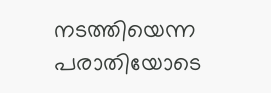നടത്തിയെന്ന പരാതിയോടെ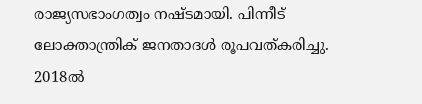രാജ്യസഭാംഗത്വം നഷ്ടമായി. പിന്നീട് ലോക്താന്ത്രിക് ജനതാദള്‍ രൂപവത്കരിച്ചു. 2018ല്‍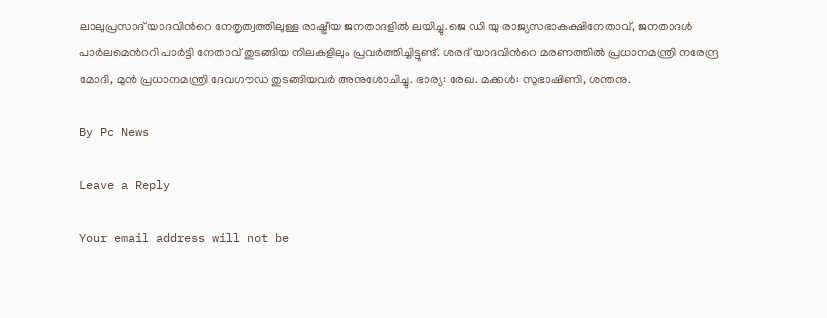ലാലുപ്രസാദ് യാദവിന്‍റെ നേതൃത്വത്തിലുള്ള രാഷ്ട്രീയ ജനതാദളില്‍ ലയിച്ചു.ജെ ഡി യു രാജ്യസഭാകക്ഷിനേതാവ്, ജനതാദള്‍ പാര്‍ലമെന്‍ററി പാര്‍ട്ടി നേതാവ് തുടങ്ങിയ നിലകളിലും പ്രവര്‍ത്തിച്ചിട്ടുണ്ട്. ശരദ് യാദവിന്‍റെ മരണത്തിൽ പ്രധാനമന്ത്രി നരേന്ദ്ര മോദി, മുൻ പ്രധാനമന്ത്രി ദേവഗൗഡ തുടങ്ങിയവർ അനുശോചിച്ചു. ഭാര്യ: രേഖ. മക്കള്‍: സുഭാഷിണി, ശന്തനു.

By Pc News

Leave a Reply

Your email address will not be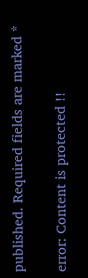published. Required fields are marked *

error: Content is protected !!